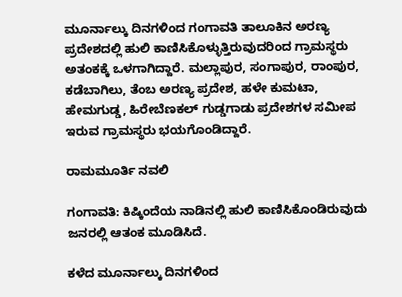ಮೂರ್ನಾಲ್ಕು ದಿನಗಳಿಂದ ಗಂಗಾವತಿ ತಾಲೂಕಿನ ಅರಣ್ಯ ಪ್ರದೇಶದಲ್ಲಿ ಹುಲಿ ಕಾಣಿಸಿಕೊಳ್ಳುತ್ತಿರುವುದರಿಂದ ಗ್ರಾಮಸ್ಥರು ಅತಂಕಕ್ಕೆ ಒಳಗಾಗಿದ್ದಾರೆ. ಮಲ್ಲಾಪುರ, ಸಂಗಾಪುರ, ರಾಂಪುರ, ಕಡೆಬಾಗಿಲು, ತೆಂಬ ಅರಣ್ಯ ಪ್ರದೇಶ, ಹಳೇ ಕುಮಟಾ, ಹೇಮಗುಡ್ಡ, ಹಿರೇಬೆಣಕಲ್ ಗುಡ್ಡಗಾಡು ಪ್ರದೇಶಗಳ ಸಮೀಪ ಇರುವ ಗ್ರಾಮಸ್ಥರು ಭಯಗೊಂಡಿದ್ದಾರೆ.

ರಾಮಮೂರ್ತಿ ನವಲಿ

ಗಂಗಾವತಿ: ಕಿಷ್ಕಿಂದೆಯ ನಾಡಿನಲ್ಲಿ ಹುಲಿ ಕಾಣಿಸಿಕೊಂಡಿರುವುದು ಜನರಲ್ಲಿ ಆತಂಕ ಮೂಡಿಸಿದೆ.

ಕಳೆದ ಮೂರ್ನಾಲ್ಕು ದಿನಗಳಿಂದ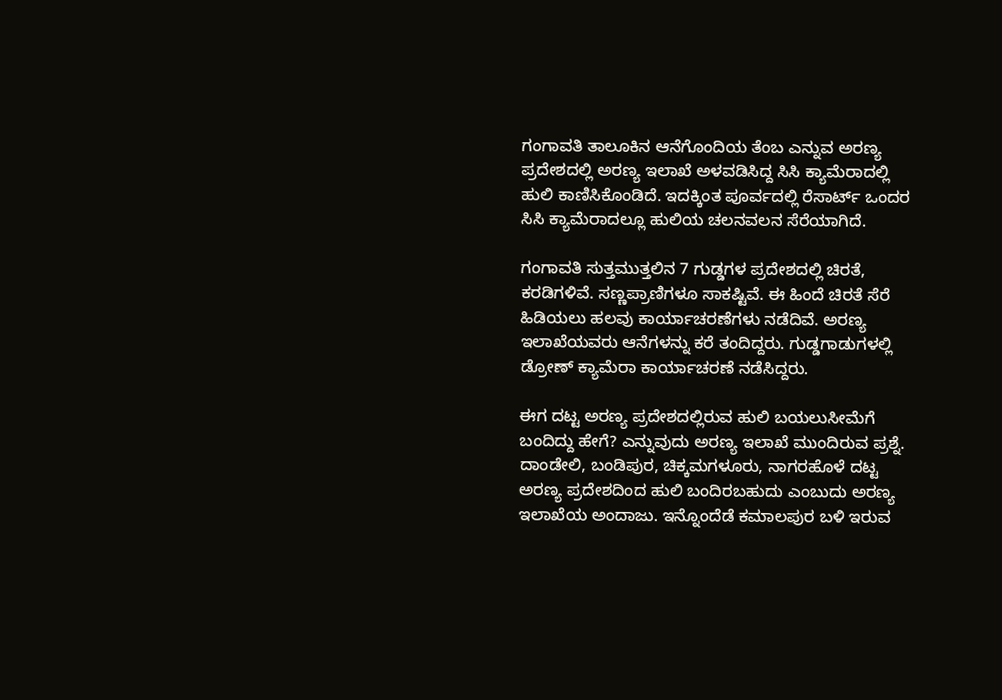ಗಂಗಾವತಿ ತಾಲೂಕಿನ ಆನೆಗೊಂದಿಯ ತೆಂಬ ಎನ್ನುವ ಅರಣ್ಯ ಪ್ರದೇಶದಲ್ಲಿ ಅರಣ್ಯ ಇಲಾಖೆ ಅಳವಡಿಸಿದ್ದ ಸಿಸಿ ಕ್ಯಾಮೆರಾದಲ್ಲಿ ಹುಲಿ ಕಾಣಿಸಿಕೊಂಡಿದೆ. ಇದಕ್ಕಿಂತ ಪೂರ್ವದಲ್ಲಿ ರೆಸಾರ್ಟ್ ಒಂದರ ಸಿಸಿ ಕ್ಯಾಮೆರಾದಲ್ಲೂ ಹುಲಿಯ ಚಲನವಲನ ಸೆರೆಯಾಗಿದೆ.

ಗಂಗಾವತಿ ಸುತ್ತಮುತ್ತಲಿನ 7 ಗುಡ್ಡಗಳ ಪ್ರದೇಶದಲ್ಲಿ ಚಿರತೆ, ಕರಡಿಗಳಿವೆ. ಸಣ್ಣಪ್ರಾಣಿಗಳೂ ಸಾಕಷ್ಟಿವೆ. ಈ ಹಿಂದೆ ಚಿರತೆ ಸೆರೆ ಹಿಡಿಯಲು ಹಲವು ಕಾರ್ಯಾಚರಣೆಗಳು ನಡೆದಿವೆ. ಅರಣ್ಯ ಇಲಾಖೆಯವರು ಆನೆಗಳನ್ನು ಕರೆ ತಂದಿದ್ದರು. ಗುಡ್ಡಗಾಡುಗಳಲ್ಲಿ ಡ್ರೋಣ್‌ ಕ್ಯಾಮೆರಾ ಕಾರ್ಯಾಚರಣೆ ನಡೆಸಿದ್ದರು.

ಈಗ ದಟ್ಟ ಅರಣ್ಯ ಪ್ರದೇಶದಲ್ಲಿರುವ ಹುಲಿ ಬಯಲುಸೀಮೆಗೆ ಬಂದಿದ್ದು ಹೇಗೆ? ಎನ್ನುವುದು ಅರಣ್ಯ ಇಲಾಖೆ ಮುಂದಿರುವ ಪ್ರಶ್ನೆ. ದಾಂಡೇಲಿ, ಬಂಡಿಪುರ, ಚಿಕ್ಕಮಗಳೂರು, ನಾಗರಹೊಳೆ ದಟ್ಟ ಅರಣ್ಯ ಪ್ರದೇಶದಿಂದ ಹುಲಿ ಬಂದಿರಬಹುದು ಎಂಬುದು ಅರಣ್ಯ ಇಲಾಖೆಯ ಅಂದಾಜು. ಇನ್ನೊಂದೆಡೆ ಕಮಾಲಪುರ ಬಳಿ ಇರುವ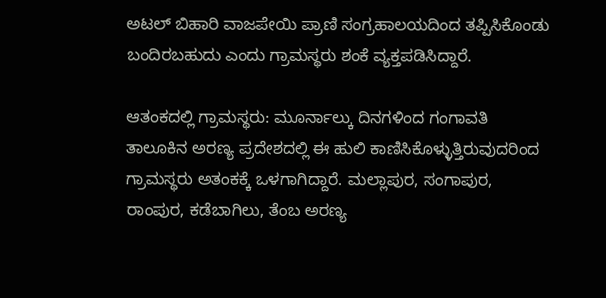ಅಟಲ್ ಬಿಹಾರಿ ವಾಜಪೇಯಿ ಪ್ರಾಣಿ ಸಂಗ್ರಹಾಲಯದಿಂದ ತಪ್ಪಿಸಿಕೊಂಡು ಬಂದಿರಬಹುದು ಎಂದು ಗ್ರಾಮಸ್ಥರು ಶಂಕೆ ವ್ಯಕ್ತಪಡಿಸಿದ್ದಾರೆ.

ಆತಂಕದಲ್ಲಿ ಗ್ರಾಮಸ್ಥರು: ಮೂರ್ನಾಲ್ಕು ದಿನಗಳಿಂದ ಗಂಗಾವತಿ ತಾಲೂಕಿನ ಅರಣ್ಯ ಪ್ರದೇಶದಲ್ಲಿ ಈ ಹುಲಿ ಕಾಣಿಸಿಕೊಳ್ಳುತ್ತಿರುವುದರಿಂದ ಗ್ರಾಮಸ್ಥರು ಅತಂಕಕ್ಕೆ ಒಳಗಾಗಿದ್ದಾರೆ. ಮಲ್ಲಾಪುರ, ಸಂಗಾಪುರ, ರಾಂಪುರ, ಕಡೆಬಾಗಿಲು, ತೆಂಬ ಅರಣ್ಯ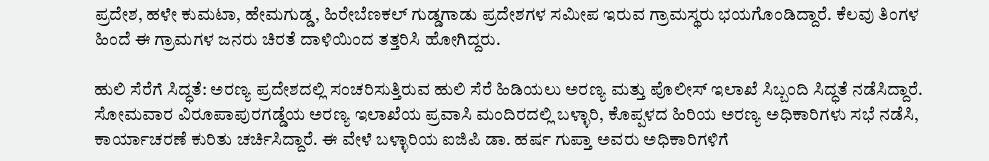ಪ್ರದೇಶ, ಹಳೇ ಕುಮಟಾ, ಹೇಮಗುಡ್ಡ, ಹಿರೇಬೆಣಕಲ್ ಗುಡ್ಡಗಾಡು ಪ್ರದೇಶಗಳ ಸಮೀಪ ಇರುವ ಗ್ರಾಮಸ್ಥರು ಭಯಗೊಂಡಿದ್ದಾರೆ. ಕೆಲವು ತಿಂಗಳ ಹಿಂದೆ ಈ ಗ್ರಾಮಗಳ ಜನರು ಚಿರತೆ ದಾಳಿಯಿಂದ ತತ್ತರಿಸಿ ಹೋಗಿದ್ದರು.

ಹುಲಿ ಸೆರೆಗೆ ಸಿದ್ಧತೆ: ಅರಣ್ಯ ಪ್ರದೇಶದಲ್ಲಿ ಸಂಚರಿಸುತ್ತಿರುವ ಹುಲಿ ಸೆರೆ ಹಿಡಿಯಲು ಅರಣ್ಯ ಮತ್ತು ಪೊಲೀಸ್ ಇಲಾಖೆ ಸಿಬ್ಬಂದಿ ಸಿದ್ಧತೆ ನಡೆಸಿದ್ದಾರೆ. ಸೋಮವಾರ ವಿರೂಪಾಪುರಗಡ್ಡೆಯ ಅರಣ್ಯ ಇಲಾಖೆಯ ಪ್ರವಾಸಿ ಮಂದಿರದಲ್ಲಿ ಬಳ್ಳಾರಿ, ಕೊಪ್ಪಳದ ಹಿರಿಯ ಅರಣ್ಯ ಅಧಿಕಾರಿಗಳು ಸಭೆ ನಡೆಸಿ, ಕಾರ್ಯಾಚರಣೆ ಕುರಿತು ಚರ್ಚಿಸಿದ್ದಾರೆ. ಈ ವೇಳೆ ಬಳ್ಳಾರಿಯ ಐಜಿಪಿ ಡಾ. ಹರ್ಷ ಗುಪ್ತಾ ಅವರು ಅಧಿಕಾರಿಗಳಿಗೆ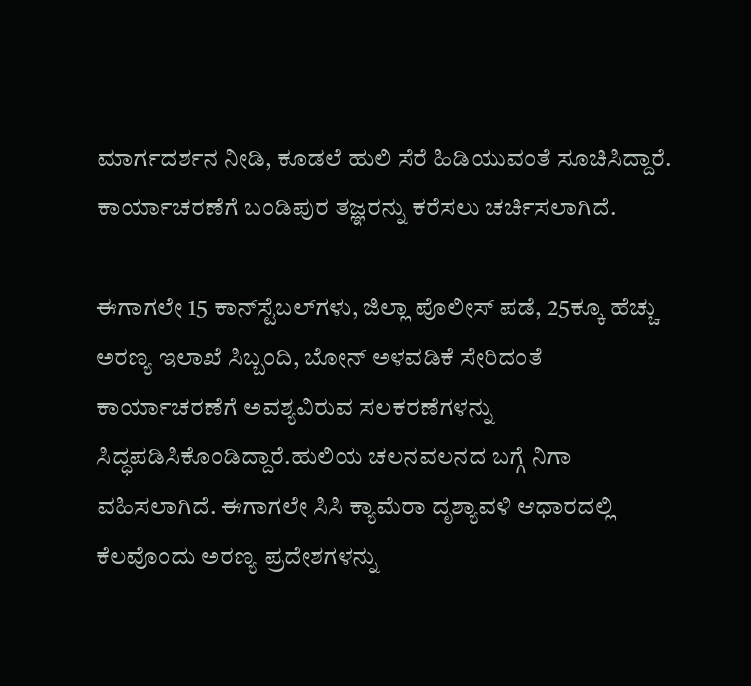ಮಾರ್ಗದರ್ಶನ ನೀಡಿ, ಕೂಡಲೆ ಹುಲಿ ಸೆರೆ ಹಿಡಿಯುವಂತೆ ಸೂಚಿಸಿದ್ದಾರೆ. ಕಾರ್ಯಾಚರಣೆಗೆ ಬಂಡಿಪುರ ತಜ್ಞರನ್ನು ಕರೆಸಲು ಚರ್ಚಿಸಲಾಗಿದೆ.

ಈಗಾಗಲೇ 15 ಕಾನ್‌ಸ್ಟೆಬಲ್‌ಗಳು, ಜಿಲ್ಲಾ ಪೊಲೀಸ್ ಪಡೆ, 25ಕ್ಕೂ ಹೆಚ್ಚು ಅರಣ್ಯ ಇಲಾಖೆ ಸಿಬ್ಬಂದಿ, ಬೋನ್ ಅಳವಡಿಕೆ ಸೇರಿದಂತೆ ಕಾರ್ಯಾಚರಣೆಗೆ ಅವಶ್ಯವಿರುವ ಸಲಕರಣೆಗಳನ್ನು ಸಿದ್ಧಪಡಿಸಿಕೊಂಡಿದ್ದಾರೆ.ಹುಲಿಯ ಚಲನವಲನದ ಬಗ್ಗೆ ನಿಗಾ ವಹಿಸಲಾಗಿದೆ. ಈಗಾಗಲೇ ಸಿಸಿ ಕ್ಯಾಮೆರಾ ದೃಶ್ಯಾವಳಿ ಆಧಾರದಲ್ಲಿ ಕೆಲವೊಂದು ಅರಣ್ಯ ಪ್ರದೇಶಗಳನ್ನು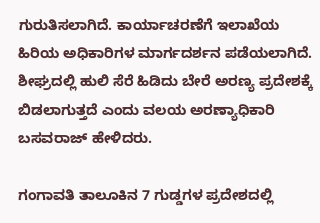ಗುರುತಿಸಲಾಗಿದೆ. ಕಾರ್ಯಾಚರಣೆಗೆ ಇಲಾಖೆಯ ಹಿರಿಯ ಅಧಿಕಾರಿಗಳ ಮಾರ್ಗದರ್ಶನ ಪಡೆಯಲಾಗಿದೆ. ಶೀಘ್ರದಲ್ಲಿ ಹುಲಿ ಸೆರೆ ಹಿಡಿದು ಬೇರೆ ಅರಣ್ಯ ಪ್ರದೇಶಕ್ಕೆ ಬಿಡಲಾಗುತ್ತದೆ ಎಂದು ವಲಯ ಅರಣ್ಯಾಧಿಕಾರಿ ಬಸವರಾಜ್ ಹೇಳಿದರು.

ಗಂಗಾವತಿ ತಾಲೂಕಿನ 7 ಗುಡ್ಡಗಳ ಪ್ರದೇಶದಲ್ಲಿ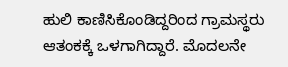ಹುಲಿ ಕಾಣಿಸಿಕೊಂಡಿದ್ದರಿಂದ ಗ್ರಾಮಸ್ಥರು ಆತಂಕಕ್ಕೆ ಒಳಗಾಗಿದ್ದಾರೆ. ಮೊದಲನೇ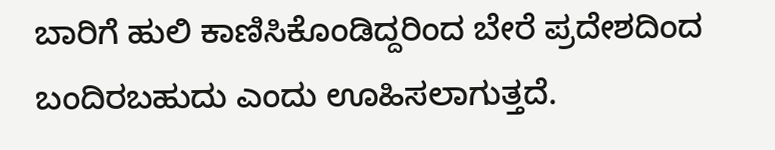ಬಾರಿಗೆ ಹುಲಿ ಕಾಣಿಸಿಕೊಂಡಿದ್ದರಿಂದ ಬೇರೆ ಪ್ರದೇಶದಿಂದ ಬಂದಿರಬಹುದು ಎಂದು ಊಹಿಸಲಾಗುತ್ತದೆ.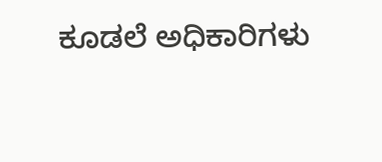ಕೂಡಲೆ ಅಧಿಕಾರಿಗಳು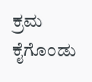ಕ್ರಮ ಕೈಗೊಂಡು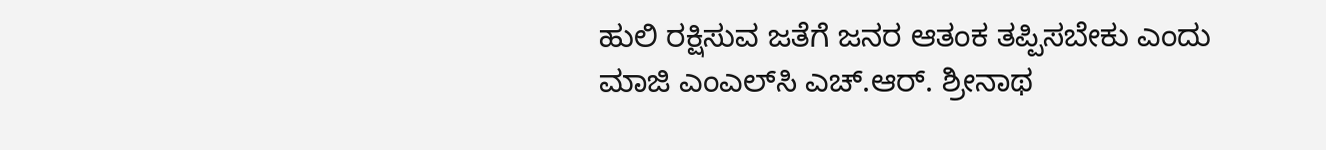ಹುಲಿ ರಕ್ಷಿಸುವ ಜತೆಗೆ ಜನರ ಆತಂಕ ತಪ್ಪಿಸಬೇಕು ಎಂದು ಮಾಜಿ ಎಂಎಲ್‌ಸಿ ಎಚ್.ಆರ್. ಶ್ರೀನಾಥ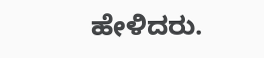ಹೇಳಿದರು.